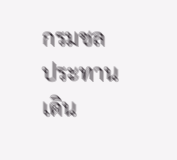กรมชลประทานเดิน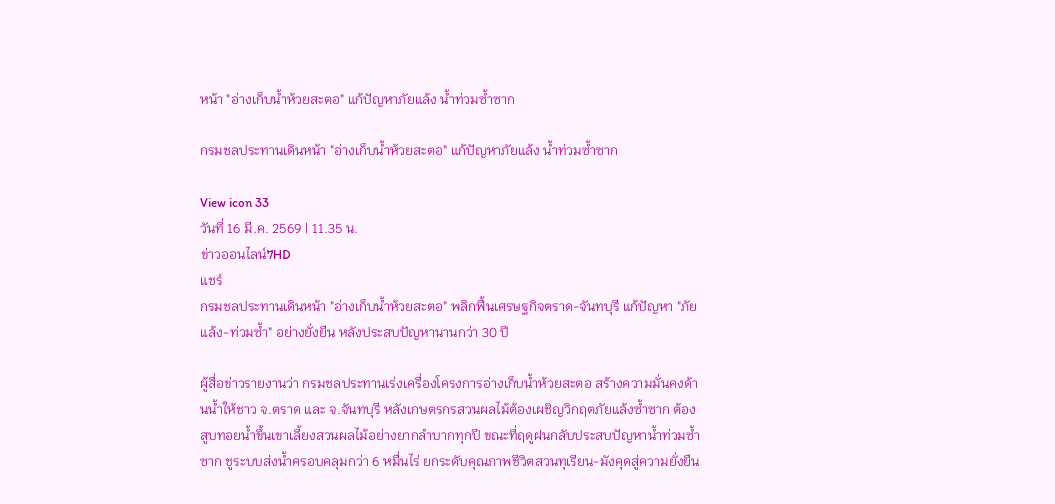หน้า "อ่างเก็บน้ำห้วยสะตอ" แก้ปัญหาภัยแล้ง น้ำท่วมซ้ำซาก

กรมชลประทานเดินหน้า "อ่างเก็บน้ำห้วยสะตอ" แก้ปัญหาภัยแล้ง น้ำท่วมซ้ำซาก

View icon 33
วันที่ 16 มี.ค. 2569 | 11.35 น.
ข่าวออนไลน์7HD
แชร์
กรมชลประทานเดินหน้า "อ่างเก็บน้ำห้วยสะตอ" พลิกฟื้นเศรษฐกิจตราด-จันทบุรี แก้ปัญหา "ภัยแล้ง-ท่วมซ้ำ" อย่างยั่งยืน หลังประสบปัญหานานกว่า 30 ปี

ผู้สื่อข่าวรายงานว่า กรมชลประทานเร่งเครื่องโครงการอ่างเก็บน้ำห้วยสะตอ สร้างความมั่นคงด้านน้ำให้ชาว จ.ตราด และ จ.จันทบุรี หลังเกษตรกรสวนผลไม้ต้องเผชิญวิกฤตภัยแล้งซ้ำซาก ต้องสูบทอยน้ำขึ้นเขาเลี้ยงสวนผลไม้อย่างยากลำบากทุกปี ขณะที่ฤดูฝนกลับประสบปัญหาน้ำท่วมซ้ำซาก ชูระบบส่งน้ำครอบคลุมกว่า 6 หมื่นไร่ ยกระดับคุณภาพชีวิตสวนทุเรียน-มังคุดสู่ความยั่งยืน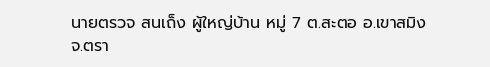นายตรวจ สนเถ็ง ผู้ใหญ่บ้าน หมู่ 7 ต.สะตอ อ.เขาสมิง จ.ตรา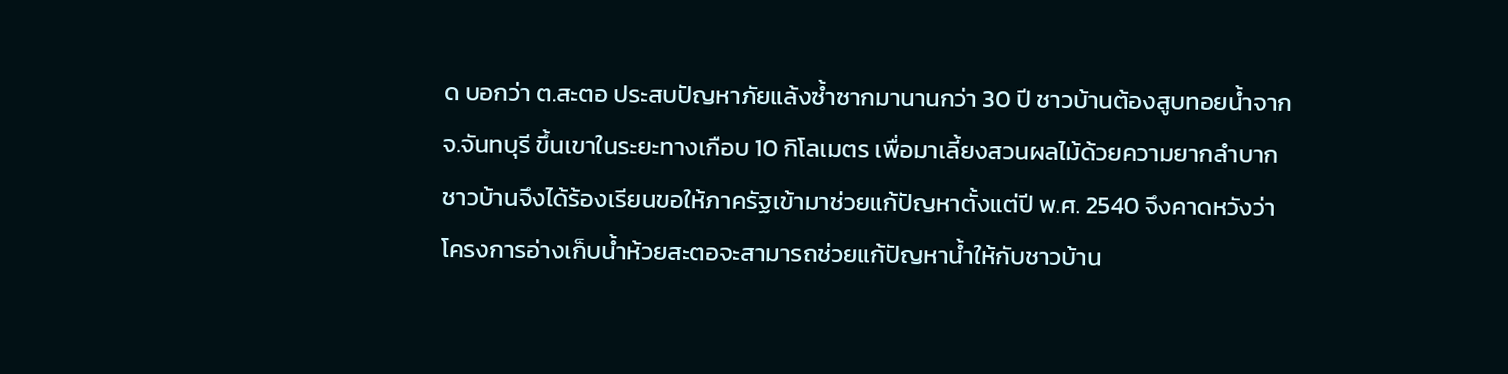ด บอกว่า ต.สะตอ ประสบปัญหาภัยแล้งซ้ำซากมานานกว่า 30 ปี ชาวบ้านต้องสูบทอยน้ำจาก จ.จันทบุรี ขึ้นเขาในระยะทางเกือบ 10 กิโลเมตร เพื่อมาเลี้ยงสวนผลไม้ด้วยความยากลำบาก ชาวบ้านจึงได้ร้องเรียนขอให้ภาครัฐเข้ามาช่วยแก้ปัญหาตั้งแต่ปี พ.ศ. 2540 จึงคาดหวังว่าโครงการอ่างเก็บน้ำห้วยสะตอจะสามารถช่วยแก้ปัญหาน้ำให้กับชาวบ้าน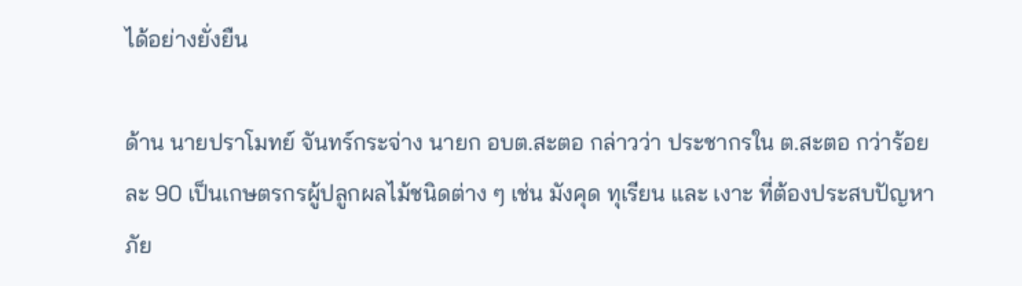ได้อย่างยั่งยืน

ด้าน นายปราโมทย์ จันทร์กระจ่าง นายก อบต.สะตอ กล่าวว่า ประชากรใน ต.สะตอ กว่าร้อยละ 90 เป็นเกษตรกรผู้ปลูกผลไม้ชนิดต่าง ๆ เช่น มังคุด ทุเรียน และ เงาะ ที่ต้องประสบปัญหาภัย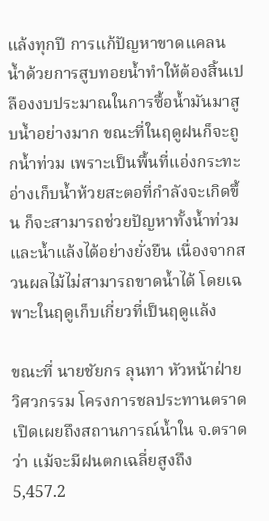แล้งทุกปี การแก้ปัญหาขาดแคลนน้ำด้วยการสูบทอยน้ำทำให้ต้องสิ้นเปลืองงบประมาณในการซื้อน้ำมันมาสูบน้ำอย่างมาก ขณะที่ในฤดูฝนก็จะถูกน้ำท่วม เพราะเป็นพื้นที่แอ่งกระทะ อ่างเก็บน้ำห้วยสะตอที่กำลังจะเกิดขึ้น ก็จะสามารถช่วยปัญหาทั้งน้ำท่วม และน้ำแล้งได้อย่างยั่งยืน เนื่องจากสวนผลไม้ไม่สามารถขาดน้ำได้ โดยเฉพาะในฤดูเก็บเกี่ยวที่เป็นฤดูแล้ง

ขณะที่ นายชัยกร ลุนทา หัวหน้าฝ่ายวิศวกรรม โครงการชลประทานตราด เปิดเผยถึงสถานการณ์น้ำใน จ.ตราด ว่า แม้จะมีฝนตกเฉลี่ยสูงถึง 5,457.2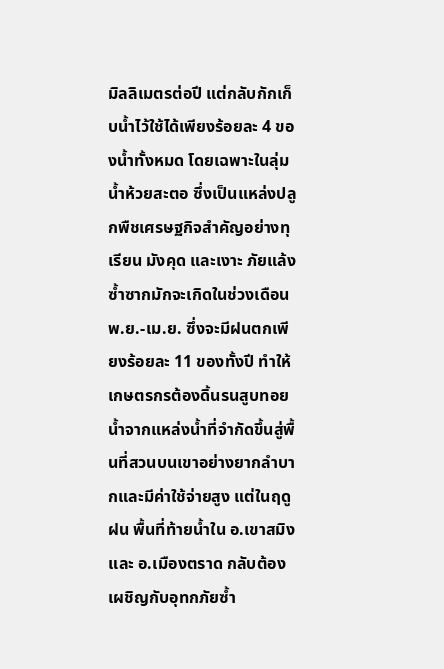มิลลิเมตรต่อปี แต่กลับกักเก็บน้ำไว้ใช้ได้เพียงร้อยละ 4 ของน้ำทั้งหมด โดยเฉพาะในลุ่มน้ำห้วยสะตอ ซึ่งเป็นแหล่งปลูกพืชเศรษฐกิจสำคัญอย่างทุเรียน มังคุด และเงาะ ภัยแล้งซ้ำซากมักจะเกิดในช่วงเดือน พ.ย.-เม.ย. ซึ่งจะมีฝนตกเพียงร้อยละ 11 ของทั้งปี ทำให้เกษตรกรต้องดิ้นรนสูบทอยน้ำจากแหล่งน้ำที่จำกัดขึ้นสู่พื้นที่สวนบนเขาอย่างยากลำบากและมีค่าใช้จ่ายสูง แต่ในฤดูฝน พื้นที่ท้ายน้ำใน อ.เขาสมิง และ อ.เมืองตราด กลับต้องเผชิญกับอุทกภัยซ้ำ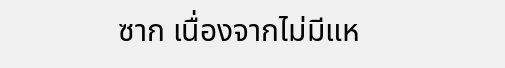ซาก เนื่องจากไม่มีแห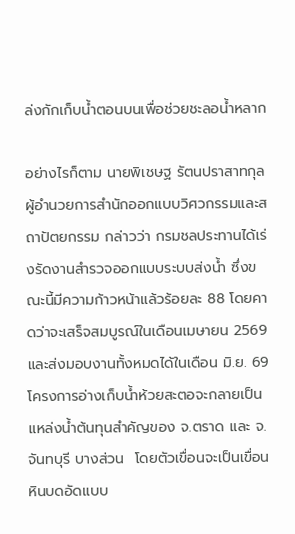ล่งกักเก็บน้ำตอนบนเพื่อช่วยชะลอน้ำหลาก

อย่างไรก็ตาม นายพิเชษฐ รัตนปราสาทกุล ผู้อำนวยการสำนักออกแบบวิศวกรรมและสถาปัตยกรรม กล่าวว่า กรมชลประทานได้เร่งรัดงานสำรวจออกแบบระบบส่งน้ำ ซึ่งขณะนี้มีความก้าวหน้าแล้วร้อยละ 88 โดยคาดว่าจะเสร็จสมบูรณ์ในเดือนเมษายน 2569 และส่งมอบงานทั้งหมดได้ในเดือน มิ.ย. 69 โครงการอ่างเก็บน้ำห้วยสะตอจะกลายเป็นแหล่งน้ำต้นทุนสำคัญของ จ.ตราด และ จ.จันทบุรี บางส่วน  โดยตัวเขื่อนจะเป็นเขื่อนหินบดอัดแบบ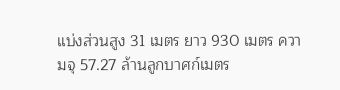แบ่งส่วนสูง 31 เมตร ยาว 930 เมตร ความจุ 57.27 ล้านลูกบาศก์เมตร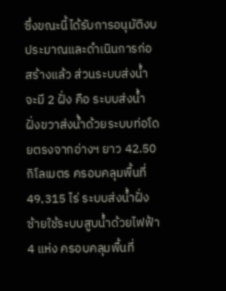ซึ่งขณะนี้ได้รับการอนุมัติงบประมาณและดำเนินการก่อสร้างแล้ว ส่วนระบบส่งน้ำจะมี 2 ฝั่ง คือ ระบบส่งน้ำฝั่งขวาส่งน้ำด้วยระบบท่อโดยตรงจากอ่างฯ ยาว 42.50 กิโลเมตร ครอบคลุมพื้นที่ 49,315 ไร่ ระบบส่งน้ำฝั่งซ้ายใช้ระบบสูบน้ำด้วยไฟฟ้า 4 แห่ง ครอบคลุมพื้นที่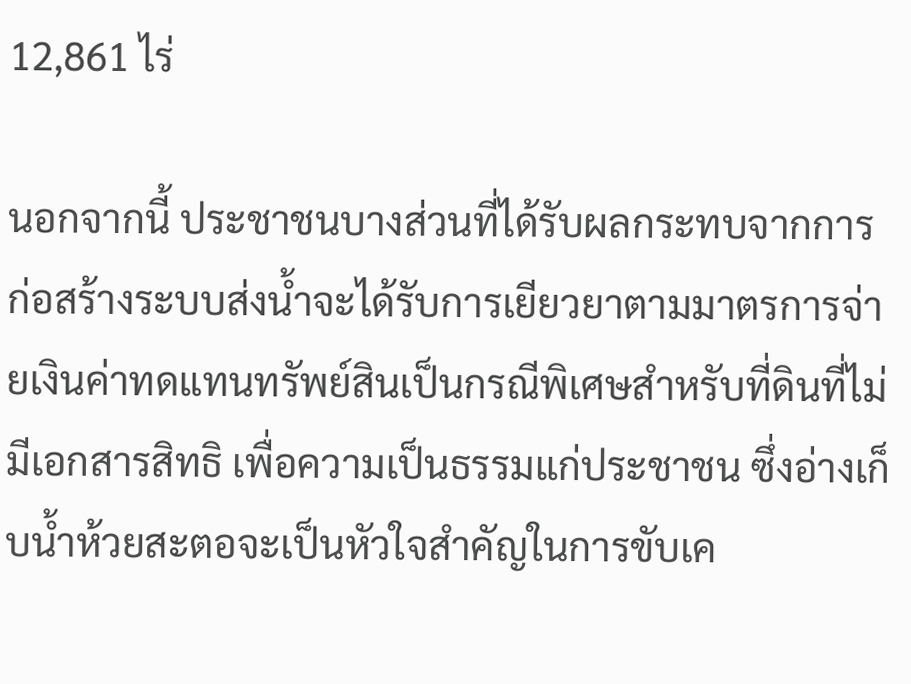12,861 ไร่

นอกจากนี้ ประชาชนบางส่วนที่ได้รับผลกระทบจากการก่อสร้างระบบส่งน้ำจะได้รับการเยียวยาตามมาตรการจ่ายเงินค่าทดแทนทรัพย์สินเป็นกรณีพิเศษสำหรับที่ดินที่ไม่มีเอกสารสิทธิ เพื่อความเป็นธรรมแก่ประชาชน ซึ่งอ่างเก็บน้ำห้วยสะตอจะเป็นหัวใจสำคัญในการขับเค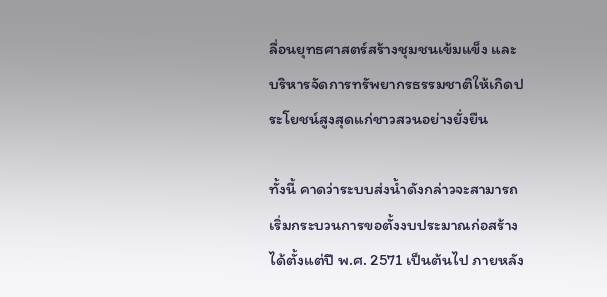ลื่อนยุทธศาสตร์สร้างชุมชนเข้มแข็ง และบริหารจัดการทรัพยากรธรรมชาติให้เกิดประโยชน์สูงสุดแก่ชาวสวนอย่างยั่งยืน

ทั้งนี้ คาดว่าระบบส่งน้ำดังกล่าวจะสามารถเริ่มกระบวนการขอตั้งงบประมาณก่อสร้างได้ตั้งแต่ปี พ.ศ. 2571 เป็นต้นไป ภายหลัง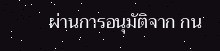ผ่านการอนุมัติจาก กน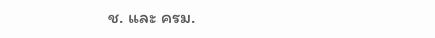ช. และ ครม.